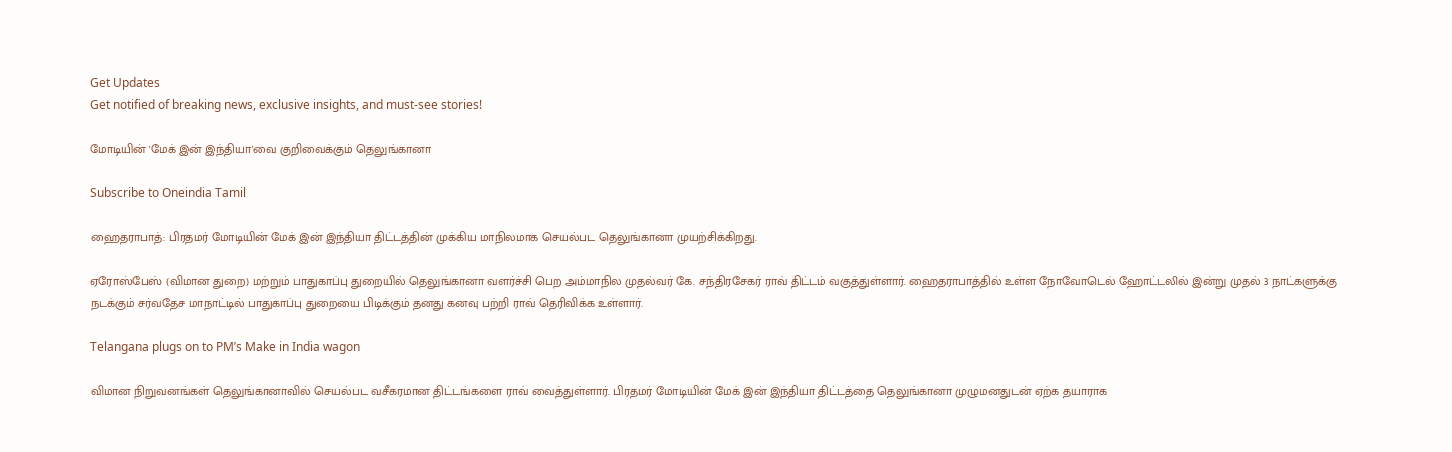Get Updates
Get notified of breaking news, exclusive insights, and must-see stories!

மோடியின் 'மேக் இன் இந்தியா'வை குறிவைக்கும் தெலுங்கானா

Subscribe to Oneindia Tamil

ஹைதராபாத்: பிரதமர் மோடியின் மேக் இன் இந்தியா திட்டத்தின் முக்கிய மாநிலமாக செயல்பட தெலுங்கானா முயற்சிக்கிறது.

ஏரோஸ்பேஸ் (விமான துறை) மற்றும் பாதுகாப்பு துறையில் தெலுங்கானா வளர்ச்சி பெற அம்மாநில முதல்வர் கே. சந்திரசேகர் ராவ் திட்டம் வகுத்துள்ளார். ஹைதராபாத்தில் உள்ள நோவோடெல் ஹோட்டலில் இன்று முதல் 3 நாட்களுக்கு நடக்கும் சர்வதேச மாநாட்டில் பாதுகாப்பு துறையை பிடிக்கும் தனது கனவு பற்றி ராவ் தெரிவிக்க உள்ளார்.

Telangana plugs on to PM’s Make in India wagon

விமான நிறுவனங்கள் தெலுங்கானாவில் செயல்பட வசீகரமான திட்டங்களை ராவ் வைத்துள்ளார். பிரதமர் மோடியின் மேக் இன் இந்தியா திட்டத்தை தெலுங்கானா முழுமனதுடன் ஏற்க தயாராக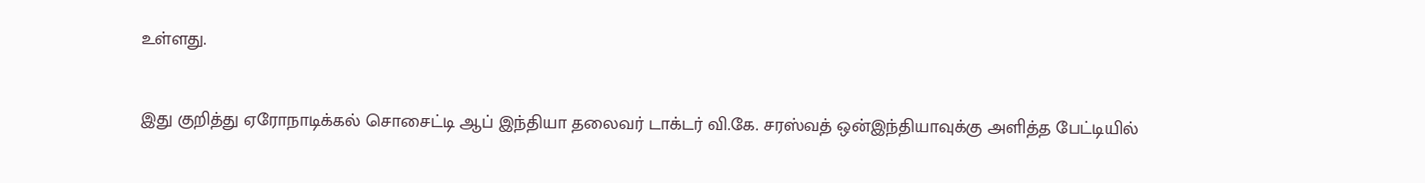உள்ளது.

இது குறித்து ஏரோநாடிக்கல் சொசைட்டி ஆப் இந்தியா தலைவர் டாக்டர் வி.கே. சரஸ்வத் ஒன்இந்தியாவுக்கு அளித்த பேட்டியில்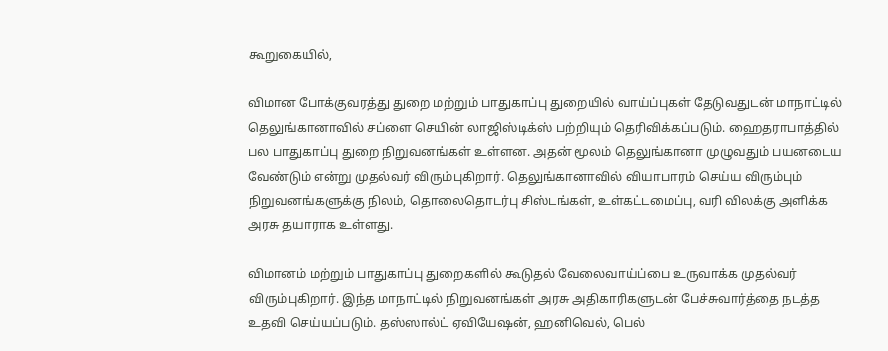கூறுகையில்,

விமான போக்குவரத்து துறை மற்றும் பாதுகாப்பு துறையில் வாய்ப்புகள் தேடுவதுடன் மாநாட்டில் தெலுங்கானாவில் சப்ளை செயின் லாஜிஸ்டிக்ஸ் பற்றியும் தெரிவிக்கப்படும். ஹைதராபாத்தில் பல பாதுகாப்பு துறை நிறுவனங்கள் உள்ளன. அதன் மூலம் தெலுங்கானா முழுவதும் பயனடைய வேண்டும் என்று முதல்வர் விரும்புகிறார். தெலுங்கானாவில் வியாபாரம் செய்ய விரும்பும் நிறுவனங்களுக்கு நிலம், தொலைதொடர்பு சிஸ்டங்கள், உள்கட்டமைப்பு, வரி விலக்கு அளிக்க அரசு தயாராக உள்ளது.

விமானம் மற்றும் பாதுகாப்பு துறைகளில் கூடுதல் வேலைவாய்ப்பை உருவாக்க முதல்வர் விரும்புகிறார். இந்த மாநாட்டில் நிறுவனங்கள் அரசு அதிகாரிகளுடன் பேச்சுவார்த்தை நடத்த உதவி செய்யப்படும். தஸ்ஸால்ட் ஏவியேஷன், ஹனிவெல், பெல்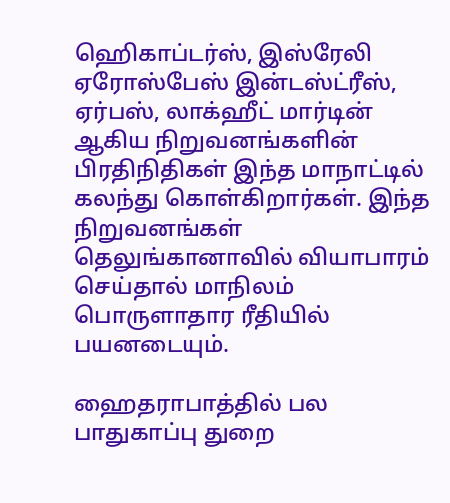ஹெிகாப்டர்ஸ், இஸ்ரேலி ஏரோஸ்பேஸ் இன்டஸ்ட்ரீஸ், ஏர்பஸ், லாக்ஹீட் மார்டின் ஆகிய நிறுவனங்களின் பிரதிநிதிகள் இந்த மாநாட்டில் கலந்து கொள்கிறார்கள். இந்த நிறுவனங்கள் தெலுங்கானாவில் வியாபாரம் செய்தால் மாநிலம் பொருளாதார ரீதியில் பயனடையும்.

ஹைதராபாத்தில் பல பாதுகாப்பு துறை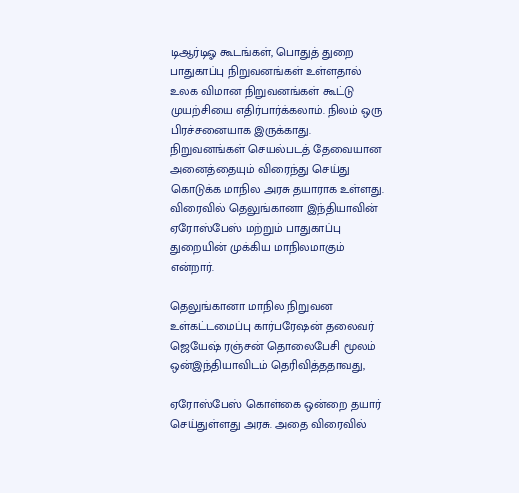டிஆர்டிஓ கூடங்கள், பொதுத் துறை பாதுகாப்பு நிறுவனங்கள் உள்ளதால் உலக விமான நிறுவனங்கள் கூட்டு முயற்சியை எதிர்பார்க்கலாம். நிலம் ஒரு பிரச்சனையாக இருக்காது. நிறுவனங்கள் செயல்படத் தேவையான அனைத்தையும் விரைந்து செய்து கொடுக்க மாநில அரசு தயாராக உள்ளது. விரைவில் தெலுங்கானா இந்தியாவின் ஏரோஸ்பேஸ் மற்றும் பாதுகாப்பு துறையின் முக்கிய மாநிலமாகும் என்றார்.

தெலுங்கானா மாநில நிறுவன உள்கட்டமைப்பு கார்பரேஷன் தலைவர் ஜெயேஷ் ரஞ்சன் தொலைபேசி மூலம் ஒன்இந்தியாவிடம் தெரிவித்ததாவது,

ஏரோஸ்பேஸ் கொள்கை ஒன்றை தயார் செய்துள்ளது அரசு. அதை விரைவில்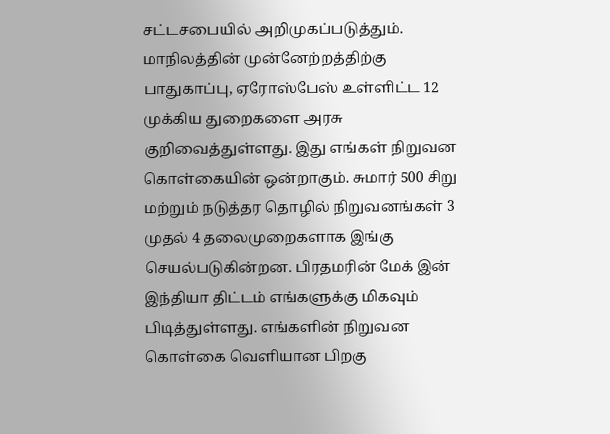சட்டசபையில் அறிமுகப்படுத்தும். மாநிலத்தின் முன்னேற்றத்திற்கு பாதுகாப்பு, ஏரோஸ்பேஸ் உள்ளிட்ட 12 முக்கிய துறைகளை அரசு குறிவைத்துள்ளது. இது எங்கள் நிறுவன கொள்கையின் ஒன்றாகும். சுமார் 500 சிறு மற்றும் நடுத்தர தொழில் நிறுவனங்கள் 3 முதல் 4 தலைமுறைகளாக இங்கு செயல்படுகின்றன. பிரதமரின் மேக் இன் இந்தியா திட்டம் எங்களுக்கு மிகவும் பிடித்துள்ளது. எங்களின் நிறுவன கொள்கை வெளியான பிறகு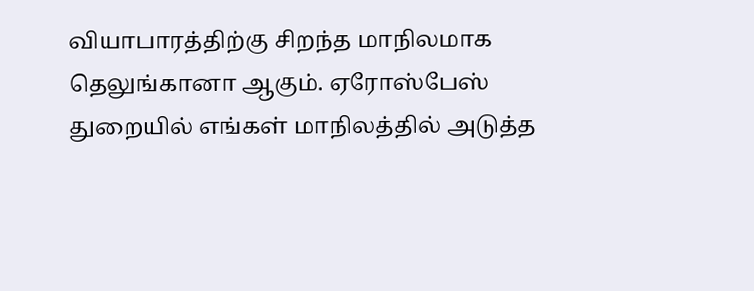வியாபாரத்திற்கு சிறந்த மாநிலமாக தெலுங்கானா ஆகும். ஏரோஸ்பேஸ் துறையில் எங்கள் மாநிலத்தில் அடுத்த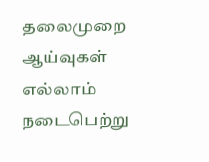தலைமுறை ஆய்வுகள் எல்லாம் நடைபெற்று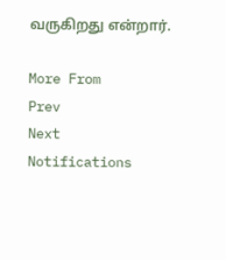வருகிறது என்றார்.

More From
Prev
Next
Notifications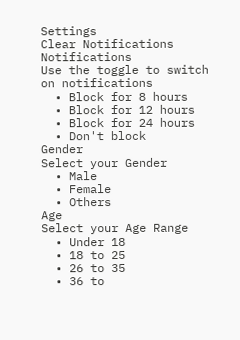Settings
Clear Notifications
Notifications
Use the toggle to switch on notifications
  • Block for 8 hours
  • Block for 12 hours
  • Block for 24 hours
  • Don't block
Gender
Select your Gender
  • Male
  • Female
  • Others
Age
Select your Age Range
  • Under 18
  • 18 to 25
  • 26 to 35
  • 36 to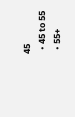45
  • 45 to 55
  • 55+